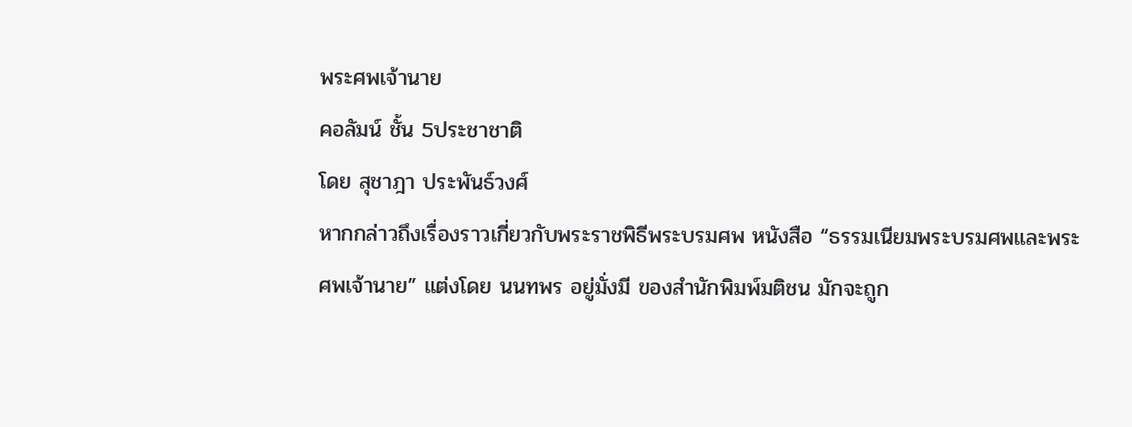พระศพเจ้านาย
คอลัมน์ ชั้น 5ประชาชาติ
โดย สุชาฎา ประพันธ์วงศ์
หากกล่าวถึงเรื่องราวเกี่ยวกับพระราชพิธีพระบรมศพ หนังสือ “ธรรมเนียมพระบรมศพและพระศพเจ้านาย” แต่งโดย นนทพร อยู่มั่งมี ของสำนักพิมพ์มติชน มักจะถูก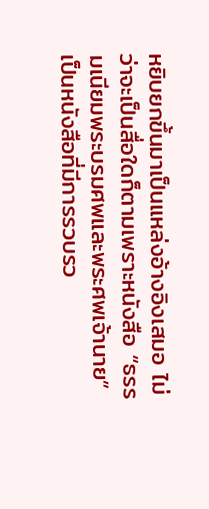หยิบยกขึ้นมาเป็นแหล่งอ้างอิงเสมอ ไม่ว่าจะเป็นสื่อใดก็ตามเพราะหนังสือ “ธรรมเนียมพระบรมศพและพระศพเจ้านาย” เป็นหนังสือที่มีการรวบรว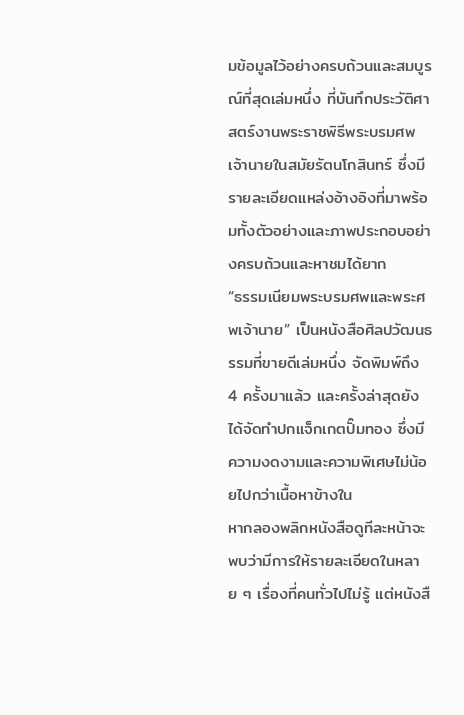มข้อมูลไว้อย่างครบถ้วนและสมบูรณ์ที่สุดเล่มหนึ่ง ที่บันทึกประวัติศาสตร์งานพระราชพิธีพระบรมศพเจ้านายในสมัยรัตนโกสินทร์ ซึ่งมีรายละเอียดแหล่งอ้างอิงที่มาพร้อมทั้งตัวอย่างและภาพประกอบอย่างครบถ้วนและหาชมได้ยาก
“ธรรมเนียมพระบรมศพและพระศพเจ้านาย” เป็นหนังสือศิลปวัฒนธรรมที่ขายดีเล่มหนึ่ง จัดพิมพ์ถึง 4 ครั้งมาแล้ว และครั้งล่าสุดยังได้จัดทำปกแจ็กเกตปั๊มทอง ซึ่งมีความงดงามและความพิเศษไม่น้อยไปกว่าเนื้อหาข้างใน
หากลองพลิกหนังสือดูทีละหน้าจะพบว่ามีการให้รายละเอียดในหลาย ๆ เรื่องที่คนทั่วไปไม่รู้ แต่หนังสื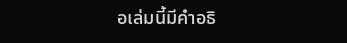อเล่มนี้มีคำอธิ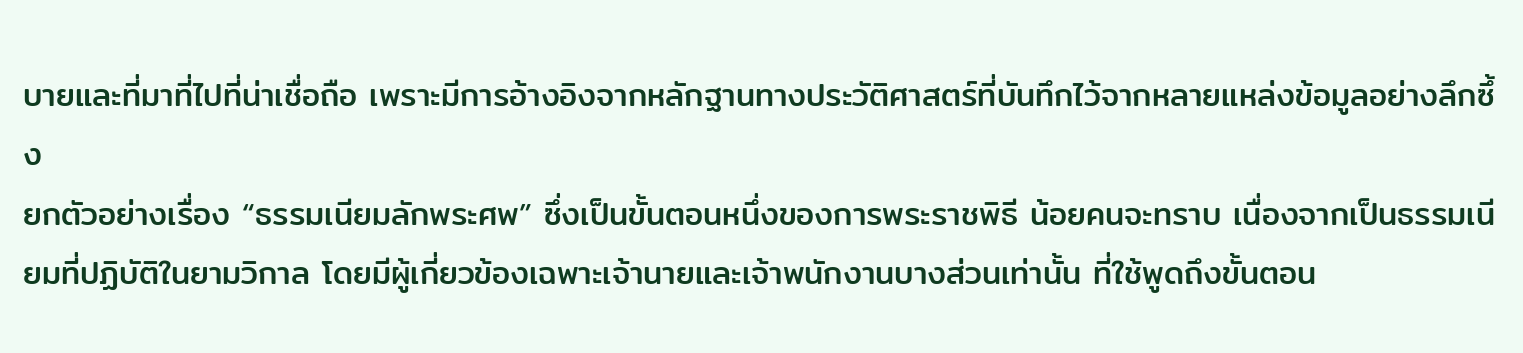บายและที่มาที่ไปที่น่าเชื่อถือ เพราะมีการอ้างอิงจากหลักฐานทางประวัติศาสตร์ที่บันทึกไว้จากหลายแหล่งข้อมูลอย่างลึกซึ้ง
ยกตัวอย่างเรื่อง “ธรรมเนียมลักพระศพ” ซึ่งเป็นขั้นตอนหนึ่งของการพระราชพิธี น้อยคนจะทราบ เนื่องจากเป็นธรรมเนียมที่ปฏิบัติในยามวิกาล โดยมีผู้เกี่ยวข้องเฉพาะเจ้านายและเจ้าพนักงานบางส่วนเท่านั้น ที่ใช้พูดถึงขั้นตอน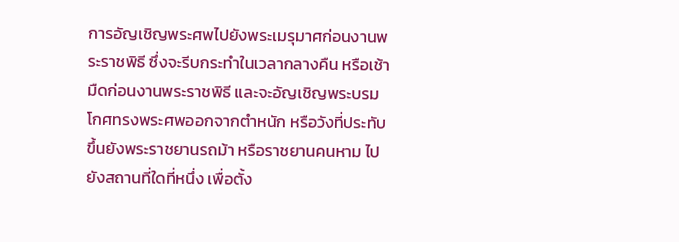การอัญเชิญพระศพไปยังพระเมรุมาศก่อนงานพระราชพิธี ซึ่งจะรีบกระทำในเวลากลางคืน หรือเช้ามืดก่อนงานพระราชพิธี และจะอัญเชิญพระบรมโกศทรงพระศพออกจากตำหนัก หรือวังที่ประทับ ขึ้นยังพระราชยานรถม้า หรือราชยานคนหาม ไปยังสถานที่ใดที่หนึ่ง เพื่อตั้ง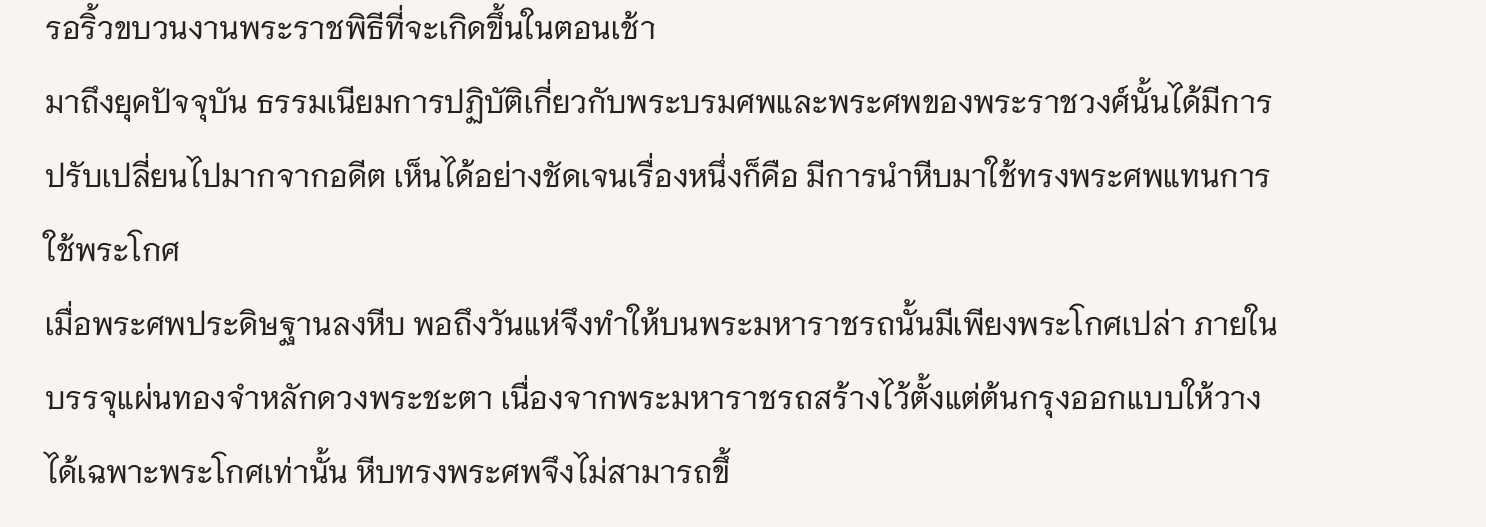รอริ้วขบวนงานพระราชพิธีที่จะเกิดขึ้นในตอนเช้า
มาถึงยุคปัจจุบัน ธรรมเนียมการปฏิบัติเกี่ยวกับพระบรมศพและพระศพของพระราชวงศ์นั้นได้มีการปรับเปลี่ยนไปมากจากอดีต เห็นได้อย่างชัดเจนเรื่องหนึ่งก็คือ มีการนำหีบมาใช้ทรงพระศพแทนการใช้พระโกศ
เมื่อพระศพประดิษฐานลงหีบ พอถึงวันแห่จึงทำให้บนพระมหาราชรถนั้นมีเพียงพระโกศเปล่า ภายในบรรจุแผ่นทองจำหลักดวงพระชะตา เนื่องจากพระมหาราชรถสร้างไว้ตั้งแต่ต้นกรุงออกแบบให้วางได้เฉพาะพระโกศเท่านั้น หีบทรงพระศพจึงไม่สามารถขึ้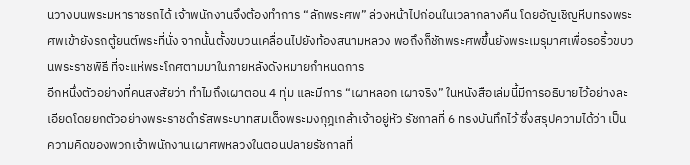นวางบนพระมหาราชรถได้ เจ้าพนักงานจึงต้องทำการ “ลักพระศพ” ล่วงหน้าไปก่อนในเวลากลางคืน โดยอัญเชิญหีบทรงพระศพเข้ายังรถตู้ยนต์พระที่นั่ง จากนั้นตั้งขบวนเคลื่อนไปยังท้องสนามหลวง พอถึงก็ชักพระศพขึ้นยังพระเมรุมาศเพื่อรอริ้วขบวนพระราชพิธี ที่จะแห่พระโกศตามมาในภายหลังดังหมายกำหนดการ
อีกหนึ่งตัวอย่างที่คนสงสัยว่า ทำไมถึงเผาตอน 4 ทุ่ม และมีการ “เผาหลอก เผาจริง” ในหนังสือเล่มนี้มีการอธิบายไว้อย่างละเอียดโดยยกตัวอย่างพระราชดำรัสพระบาทสมเด็จพระมงกุฎเกล้าเจ้าอยู่หัว รัชกาลที่ 6 ทรงบันทึกไว้ ซึ่งสรุปความได้ว่า เป็นความคิดของพวกเจ้าพนักงานเผาศพหลวงในตอนปลายรัชกาลที่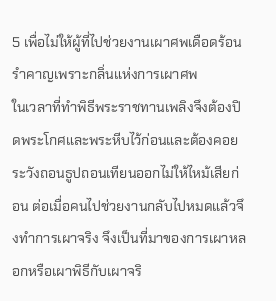5 เพื่อไม่ให้ผู้ที่ไปช่วยงานเผาศพเดือดร้อนรำคาญเพราะกลิ่นแห่งการเผาศพ
ในเวลาที่ทำพิธีพระราชทานเพลิงจึงต้องปิดพระโกศและพระหีบไว้ก่อนและต้องคอยระวังถอนธูปถอนเทียนออกไม่ให้ไหม้เสียก่อน ต่อเมื่อคนไปช่วยงานกลับไปหมดแล้วจึงทำการเผาจริง จึงเป็นที่มาของการเผาหลอกหรือเผาพิธีกับเผาจริ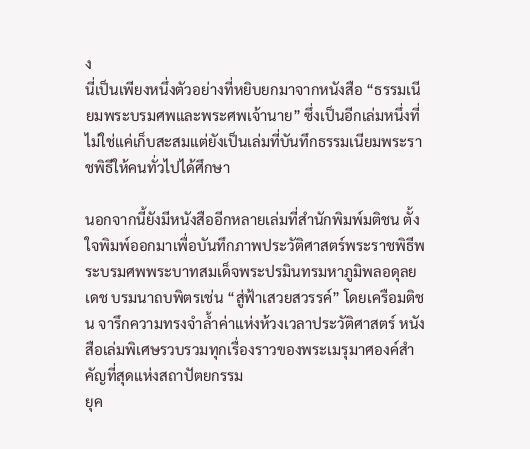ง
นี่เป็นเพียงหนึ่งตัวอย่างที่หยิบยกมาจากหนังสือ “ธรรมเนียมพระบรมศพและพระศพเจ้านาย” ซึ่งเป็นอีกเล่มหนึ่งที่ไม่ใช่แค่เก็บสะสมแต่ยังเป็นเล่มที่บันทึกธรรมเนียมพระราชพิธีให้คนทั่วไปได้ศึกษา

นอกจากนี้ยังมีหนังสืออีกหลายเล่มที่สำนักพิมพ์มติชน ตั้งใจพิมพ์ออกมาเพื่อบันทึกภาพประวัติศาสตร์พระราชพิธีพระบรมศพพระบาทสมเด็จพระปรมินทรมหาภูมิพลอดุลยเดช บรมนาถบพิตรเช่น “สู่ฟ้าเสวยสวรรค์” โดยเครือมติชน จารึกความทรงจำล้ำค่าแห่งห้วงเวลาประวัติศาสตร์ หนังสือเล่มพิเศษรวบรวมทุกเรื่องราวของพระเมรุมาศองค์สำคัญที่สุดแห่งสถาปัตยกรรม
ยุค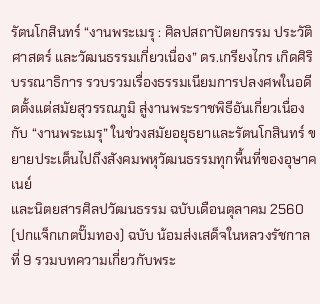รัตนโกสินทร์ “งานพระเมรุ : ศิลปสถาปัตยกรรม ประวัติศาสตร์ และวัฒนธรรมเกี่ยวเนื่อง” ดร.เกรียงไกร เกิดศิริ บรรณาธิการ รวบรวมเรื่องธรรมเนียมการปลงศพในอดีตตั้งแต่สมัยสุวรรณภูมิ สู่งานพระราชพิธีอันเกี่ยวเนื่องกับ “งานพระเมรุ” ในช่วงสมัยอยุธยาและรัตนโกสินทร์ ขยายประเด็นไปถึงสังคมพหุวัฒนธรรมทุกพื้นที่ของอุษาคเนย์
และนิตยสารศิลปวัฒนธรรม ฉบับเดือนตุลาคม 2560 (ปกแจ็กเกตปั๊มทอง) ฉบับ น้อมส่งเสด็จในหลวงรัชกาลที่ 9 รวมบทความเกี่ยวกับพระ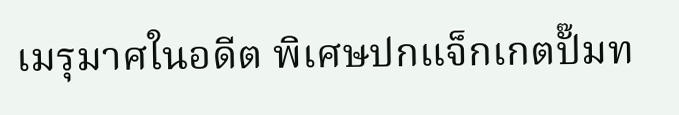เมรุมาศในอดีต พิเศษปกแจ็กเกตปั๊มท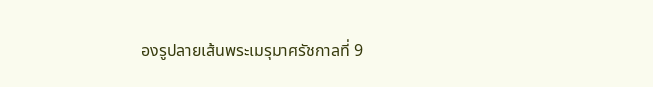องรูปลายเส้นพระเมรุมาศรัชกาลที่ 9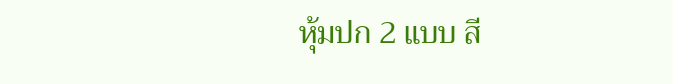หุ้มปก 2 แบบ สี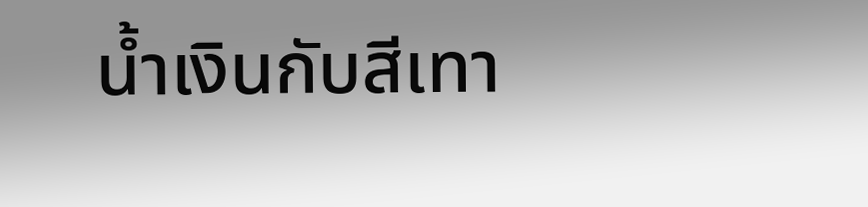น้ำเงินกับสีเทา